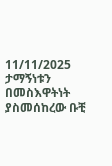11/11/2025
ታማኝነቱን በመስእዋትነት ያስመሰከረው ቡቺ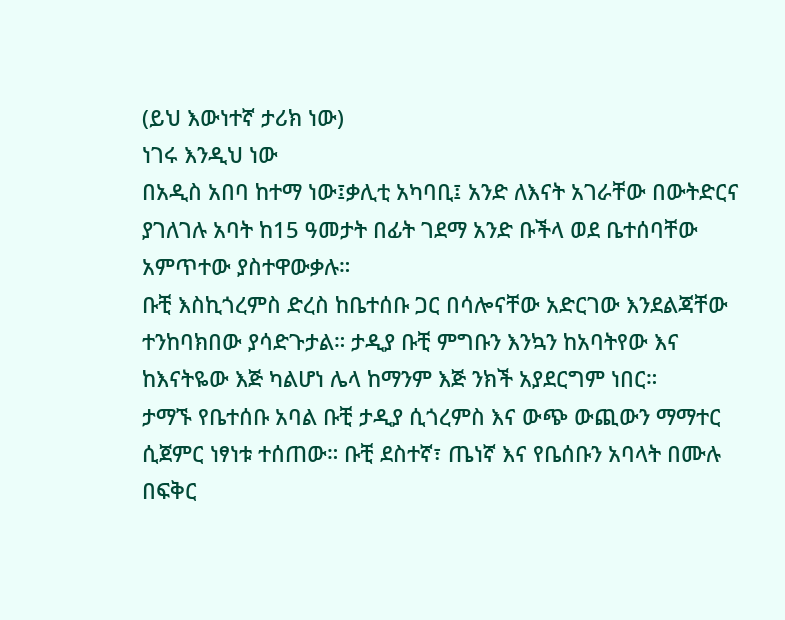(ይህ እውነተኛ ታሪክ ነው)
ነገሩ እንዲህ ነው
በአዲስ አበባ ከተማ ነው፤ቃሊቲ አካባቢ፤ አንድ ለእናት አገራቸው በውትድርና ያገለገሉ አባት ከ15 ዓመታት በፊት ገደማ አንድ ቡችላ ወደ ቤተሰባቸው አምጥተው ያስተዋውቃሉ።
ቡቺ እስኪጎረምስ ድረስ ከቤተሰቡ ጋር በሳሎናቸው አድርገው እንደልጃቸው ተንከባክበው ያሳድጉታል። ታዲያ ቡቺ ምግቡን እንኳን ከአባትየው እና ከእናትዬው እጅ ካልሆነ ሌላ ከማንም እጅ ንክች አያደርግም ነበር።
ታማኙ የቤተሰቡ አባል ቡቺ ታዲያ ሲጎረምስ እና ውጭ ውጪውን ማማተር ሲጀምር ነፃነቱ ተሰጠው። ቡቺ ደስተኛ፣ ጤነኛ እና የቤሰቡን አባላት በሙሉ በፍቅር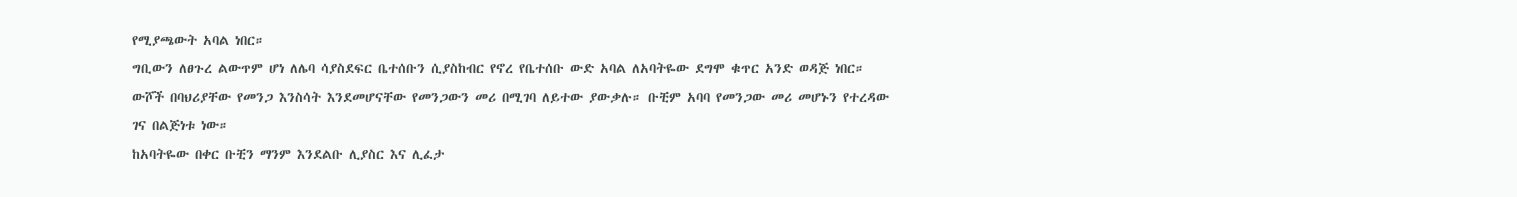የሚያጫውት አባል ነበር።
ግቢውን ለፀጉረ ልውጥም ሆነ ለሌባ ሳያስደፍር ቤተሰቡን ሲያስከብር የኖረ የቤተሰቡ ውድ አባል ለአባትዬው ደግሞ ቁጥር አንድ ወዳጅ ነበር።
ውሾች በባህሪያቸው የመንጋ እንስሳት እንደመሆናቸው የመንጋውን መሪ በሚገባ ለይተው ያውቃሉ። ቡቺም አባባ የመንጋው መሪ መሆኑን የተረዳው ገና በልጅነቱ ነው።
ከአባትዬው በቀር ቡቺን ማንም እንደልቡ ሊያስር እና ሊፈታ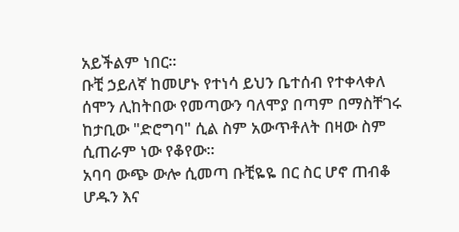አይችልም ነበር።
ቡቺ ኃይለኛ ከመሆኑ የተነሳ ይህን ቤተሰብ የተቀላቀለ ሰሞን ሊከትበው የመጣውን ባለሞያ በጣም በማስቸገሩ ከታቢው "ድሮግባ" ሲል ስም አውጥቶለት በዛው ስም ሲጠራም ነው የቆየው።
አባባ ውጭ ውሎ ሲመጣ ቡቺዬዬ በር ስር ሆኖ ጠብቆ ሆዱን እና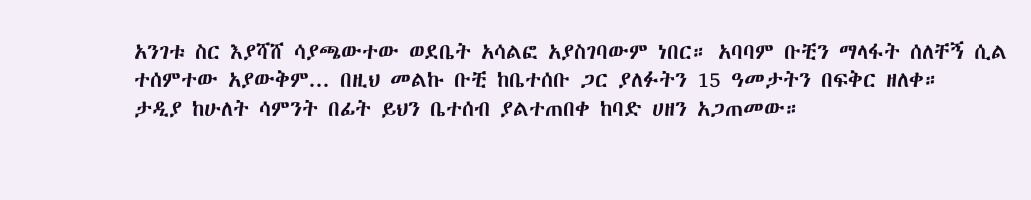አንገቱ ስር እያሻሸ ሳያጫውተው ወደቤት አሳልፎ አያስገባውም ነበር። አባባም ቡቺን ማላፋት ሰለቸኝ ሲል ተሰምተው አያውቅም... በዚህ መልኩ ቡቺ ከቤተሰቡ ጋር ያለፉትን 15 ዓመታትን በፍቅር ዘለቀ።
ታዲያ ከሁለት ሳምንት በፊት ይህን ቤተሰብ ያልተጠበቀ ከባድ ሀዘን አጋጠመው።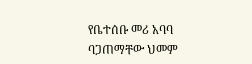የቤተሰቡ መሪ አባባ ባጋጠማቸው ህመም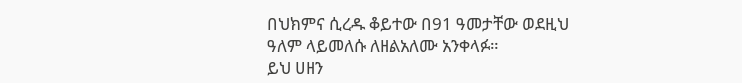በህክምና ሲረዱ ቆይተው በ91 ዓመታቸው ወደዚህ ዓለም ላይመለሱ ለዘልአለሙ አንቀላፉ።
ይህ ሀዘን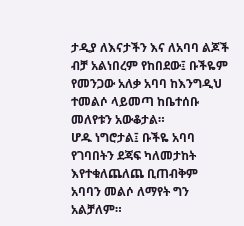ታዲያ ለእናታችን እና ለአባባ ልጆች ብቻ አልነበረም የከበደው፤ ቡችዬም የመንጋው አለቃ አባባ ከእንግዲህ ተመልሶ ላይመጣ ከቤተሰቡ መለየቱን አውቆታል።
ሆዱ ነግሮታል፤ ቡችዬ አባባ የገባበትን ደጃፍ ካለመታከት እየተቁለጨለጨ ቢጠብቅም አባባን መልሶ ለማየት ግን አልቻለም።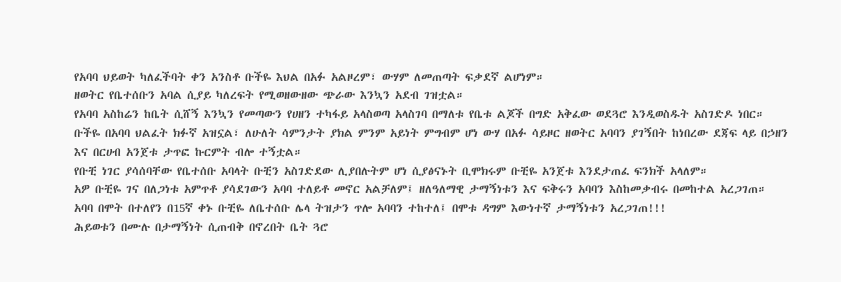የአባባ ህይወት ካለፈችባት ቀን አንስቶ ቡችዬ እህል በአፉ አልዞረም፣ ውሃም ለመጠጣት ፍቃደኛ ልሆነም።
ዘወትር የቤተሰቡን አባል ሲያይ ካለረፍት የሚወዘውዘው ጭራው እንኳን አደብ ገዝቷል።
የአባባ አስከሬን ከቤት ሲሸኝ እንኳን የመጣውን የሀዘን ተካፋይ አላስወጣ አላስገባ በማለቱ የቤቱ ልጆች በግድ አቅፈው ወደጓሮ እንዲወስዱት አስገድዶ ነበር።
ቡችዬ በአባባ ህልፈት ክፉኛ አዝኗል፣ ለሁለት ሳምንታት ያክል ምንም አይነት ምግብም ሆነ ውሃ በአፉ ሳይዞር ዘወትር አባባን ያገኝበት ከነበረው ደጃፍ ላይ በኃዘን እና በርሀብ አንጀቱ ታጥፎ ኩርምት ብሎ ተኝቷል።
የቡቺ ነገር ያሳሰባቸው የቤተሰቡ አባላት ቡቺን አስገድደው ሊያበሉትም ሆነ ሲያፅናኑት ቢሞክሩም ቡቺዬ አንጀቱ እንደታጠፈ ፍንክች አላለም።
አዎ ቡቺዬ ገና በለጋነቱ አምጥቶ ያሳደገውን አባባ ተለይቶ መኖር አልቻለም፤ ዘለዓለማዊ ታማኝነቱን እና ፍቅሩን አባባን እስከመቃብሩ በመከተል አረጋገጠ።
አባባ በሞት በተለየን በ15ኛ ቀኑ ቡቺዬ ለቤተሰቡ ሌላ ትዝታን ጥሎ አባባን ተከተለ፤ በሞቱ ዳግም እውነተኛ ታማኝነቱን አረጋገጠ!!!
ሕይወቱን በሙሉ በታማኝነት ሲጠብቅ በኖረበት ቤት ጓሮ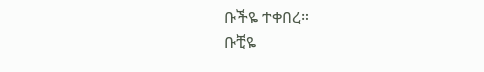ቡችዬ ተቀበረ።
ቡቺዬ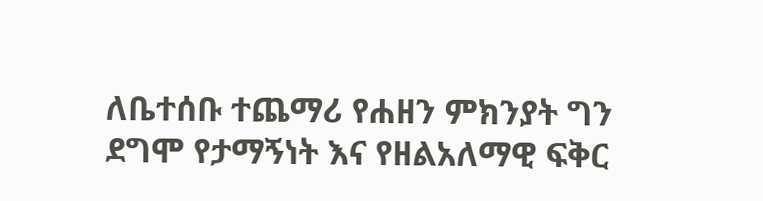ለቤተሰቡ ተጨማሪ የሐዘን ምክንያት ግን ደግሞ የታማኝነት እና የዘልአለማዊ ፍቅር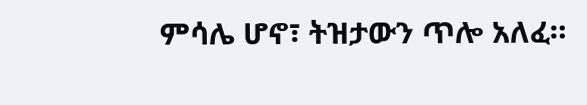ምሳሌ ሆኖ፣ ትዝታውን ጥሎ አለፈ።